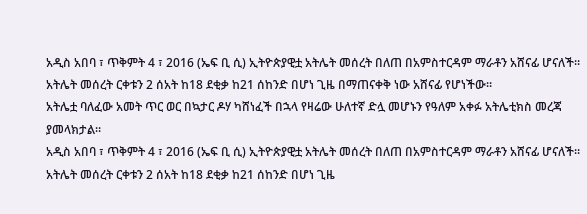አዲስ አበባ ፣ ጥቅምት 4 ፣ 2016 (ኤፍ ቢ ሲ) ኢትዮጵያዊቷ አትሌት መሰረት በለጠ በአምስተርዳም ማራቶን አሸናፊ ሆናለች።
አትሌት መሰረት ርቀቱን 2 ሰአት ከ18 ደቂቃ ከ21 ሰከንድ በሆነ ጊዜ በማጠናቀቅ ነው አሸናፊ የሆነችው።
አትሌቷ ባለፈው አመት ጥር ወር በኳታር ዶሃ ካሸነፈች በኋላ የዛሬው ሁለተኛ ድሏ መሆኑን የዓለም አቀፉ አትሌቲክስ መረጃ ያመላክታል።
አዲስ አበባ ፣ ጥቅምት 4 ፣ 2016 (ኤፍ ቢ ሲ) ኢትዮጵያዊቷ አትሌት መሰረት በለጠ በአምስተርዳም ማራቶን አሸናፊ ሆናለች።
አትሌት መሰረት ርቀቱን 2 ሰአት ከ18 ደቂቃ ከ21 ሰከንድ በሆነ ጊዜ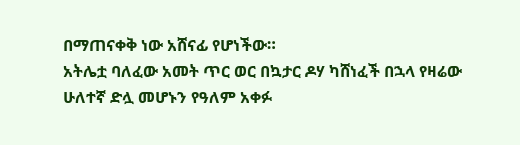በማጠናቀቅ ነው አሸናፊ የሆነችው።
አትሌቷ ባለፈው አመት ጥር ወር በኳታር ዶሃ ካሸነፈች በኋላ የዛሬው ሁለተኛ ድሏ መሆኑን የዓለም አቀፉ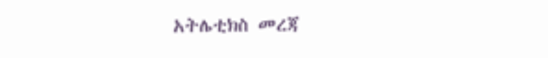አትሌቲክስ መረጃ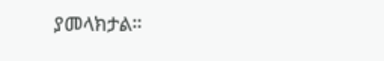ያመላክታል።